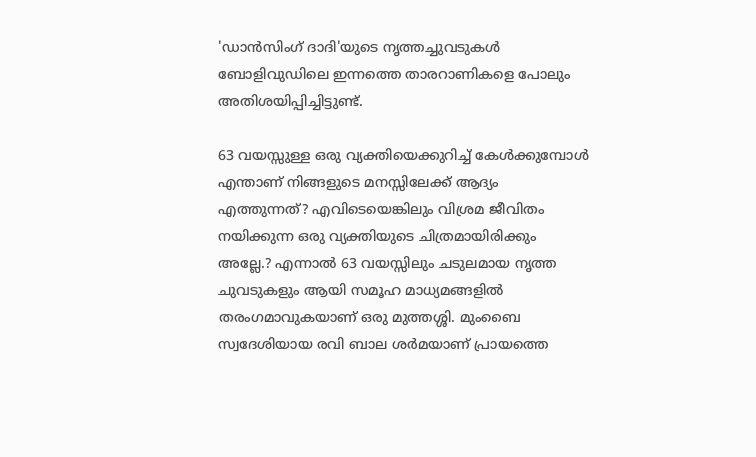'ഡാൻസിംഗ് ദാദി'യുടെ നൃത്തച്ചുവടുകള്‍ ബോളിവുഡിലെ ഇന്നത്തെ താരറാണികളെ പോലും അതിശയിപ്പിച്ചിട്ടുണ്ട്.

63 വയസ്സുള്ള ഒരു വ്യക്തിയെക്കുറിച്ച് കേൾക്കുമ്പോൾ എന്താണ് നിങ്ങളുടെ മനസ്സിലേക്ക് ആദ്യം എത്തുന്നത്? എവിടെയെങ്കിലും വിശ്രമ ജീവിതം നയിക്കുന്ന ഒരു വ്യക്തിയുടെ ചിത്രമായിരിക്കും അല്ലേ.? എന്നാൽ 63 വയസ്സിലും ചടുലമായ നൃത്ത ചുവടുകളും ആയി സമൂഹ മാധ്യമങ്ങളില്‍ തരംഗമാവുകയാണ് ഒരു മുത്തശ്ശി. മുംബൈ സ്വദേശിയായ രവി ബാല ശർമയാണ് പ്രായത്തെ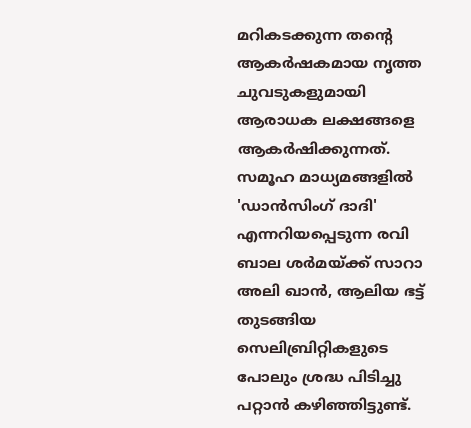മറികടക്കുന്ന തന്‍റെ ആകർഷകമായ നൃത്ത ചുവടുകളുമായി ആരാധക ലക്ഷങ്ങളെ ആകർഷിക്കുന്നത്. സമൂഹ മാധ്യമങ്ങളിൽ 'ഡാൻസിംഗ് ദാദി' എന്നറിയപ്പെടുന്ന രവി ബാല ശർമയ്ക്ക് സാറാ അലി ഖാൻ, ആലിയ ഭട്ട് തുടങ്ങിയ സെലിബ്രിറ്റികളുടെ പോലും ശ്രദ്ധ പിടിച്ചു പറ്റാൻ കഴിഞ്ഞിട്ടുണ്ട്.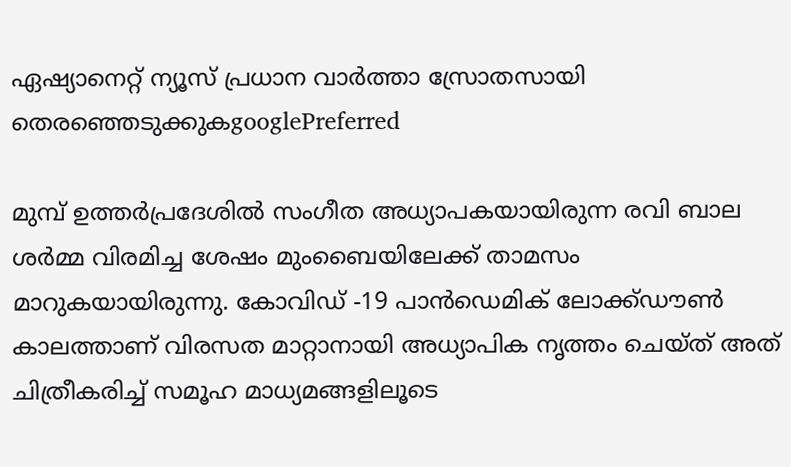ഏഷ്യാനെറ്റ് ന്യൂസ് പ്രധാന വാർത്താ സ്രോതസായി തെരഞ്ഞെടുക്കുകgooglePreferred

മുമ്പ് ഉത്തർപ്രദേശിൽ സംഗീത അധ്യാപകയായിരുന്ന രവി ബാല ശർമ്മ വിരമിച്ച ശേഷം മുംബൈയിലേക്ക് താമസം മാറുകയായിരുന്നു. കോവിഡ് -19 പാൻഡെമിക് ലോക്ക്ഡൗൺ കാലത്താണ് വിരസത മാറ്റാനായി അധ്യാപിക നൃത്തം ചെയ്ത് അത് ചിത്രീകരിച്ച് സമൂഹ മാധ്യമങ്ങളിലൂടെ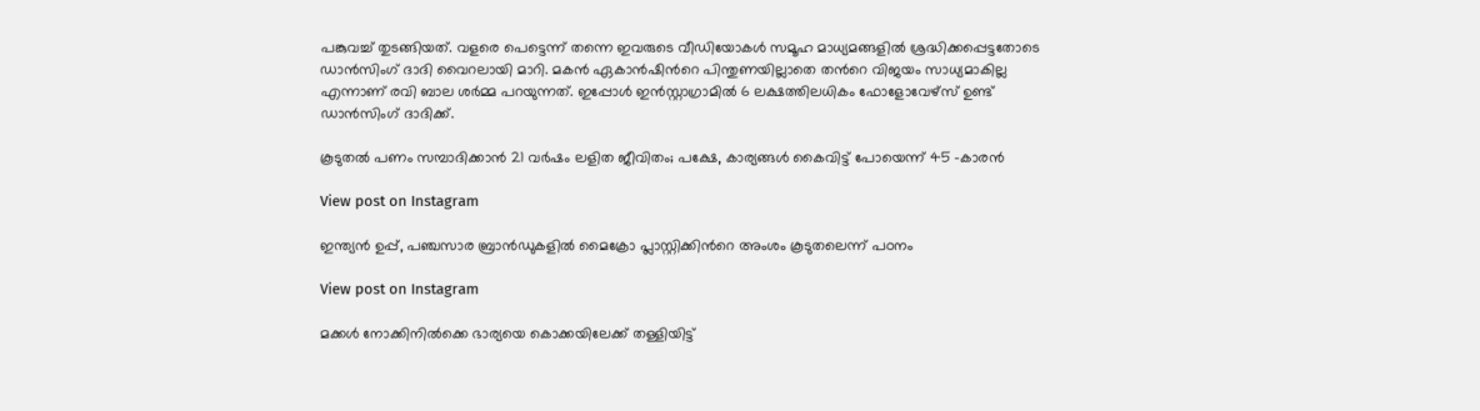പങ്കുവച്ച് തുടങ്ങിയത്. വളരെ പെട്ടെന്ന് തന്നെ ഇവരുടെ വീഡിയോകൾ സമൂഹ മാധ്യമങ്ങളിൽ ശ്രദ്ധിക്കപ്പെട്ടതോടെ ഡാൻസിംഗ് ദാദി വൈറലായി മാറി. മകൻ ഏകാൻഷിന്‍റെ പിന്തുണയില്ലാതെ തന്‍റെ വിജയം സാധ്യമാകില്ല എന്നാണ് രവി ബാല ശർമ്മ പറയുന്നത്. ഇപ്പോൾ ഇൻസ്റ്റാഗ്രാമിൽ 6 ലക്ഷത്തിലധികം ഫോളോവേഴ്‌സ് ഉണ്ട് ഡാൻസിംഗ് ദാദിക്ക്.

കൂടുതല്‍ പണം സമ്പാദിക്കാന്‍ 21 വർഷം ലളിത ജീവിതം; പക്ഷേ, കാര്യങ്ങള്‍ കൈവിട്ട് പോയെന്ന് 45 -കാരന്‍

View post on Instagram

ഇന്ത്യന്‍ ഉപ്പ്, പഞ്ചസാര ബ്രാന്‍ഡുകളില്‍ മൈക്രോ പ്ലാസ്റ്റിക്കിന്‍റെ അംശം കൂടുതലെന്ന് പഠനം

View post on Instagram

മക്കൾ നോക്കിനിൽക്കെ ഭാര്യയെ കൊക്കയിലേക്ക് തള്ളിയിട്ട്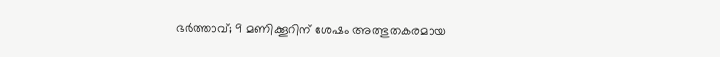ഭർത്താവ്; 9 മണിക്കൂറിന് ശേഷം അത്ഭുതകരമായ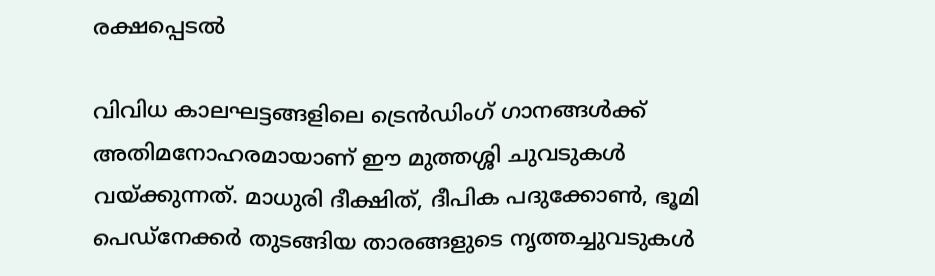രക്ഷപ്പെടൽ

വിവിധ കാലഘട്ടങ്ങളിലെ ട്രെൻഡിംഗ് ഗാനങ്ങൾക്ക് അതിമനോഹരമായാണ് ഈ മുത്തശ്ശി ചുവടുകൾ വയ്ക്കുന്നത്. മാധുരി ദീക്ഷിത്, ദീപിക പദുക്കോൺ, ഭൂമി പെഡ്‌നേക്കർ തുടങ്ങിയ താരങ്ങളുടെ നൃത്തച്ചുവടുകൾ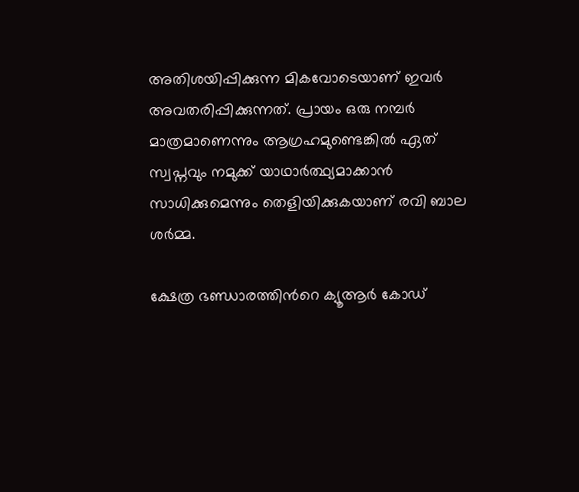അതിശയിപ്പിക്കുന്ന മികവോടെയാണ് ഇവർ അവതരിപ്പിക്കുന്നത്. പ്രായം ഒരു നമ്പർ മാത്രമാണെന്നും ആഗ്രഹമുണ്ടെങ്കിൽ ഏത് സ്വപ്നവും നമുക്ക് യാഥാർത്ഥ്യമാക്കാൻ സാധിക്കുമെന്നും തെളിയിക്കുകയാണ് രവി ബാല ശർമ്മ.

ക്ഷേത്ര ഭണ്ഡാരത്തിന്‍റെ ക്യൂആർ കോഡ്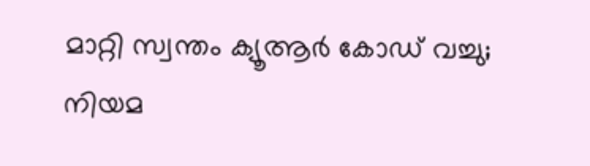മാറ്റി സ്വന്തം ക്യൂആർ കോഡ് വച്ചു; നിയമ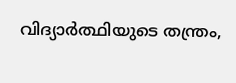വിദ്യാർത്ഥിയുടെ തന്ത്രം,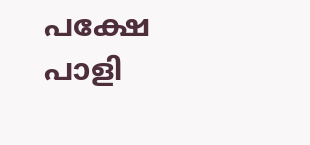പക്ഷേ പാളി